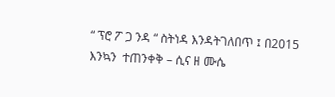“ ፕሮ ፖ ጋ ንዳ “ ስትነዳ እንዳትገለበጥ ፤ በ2015 እንኳን  ተጠንቀቅ – ሲና ዘ ሙሴ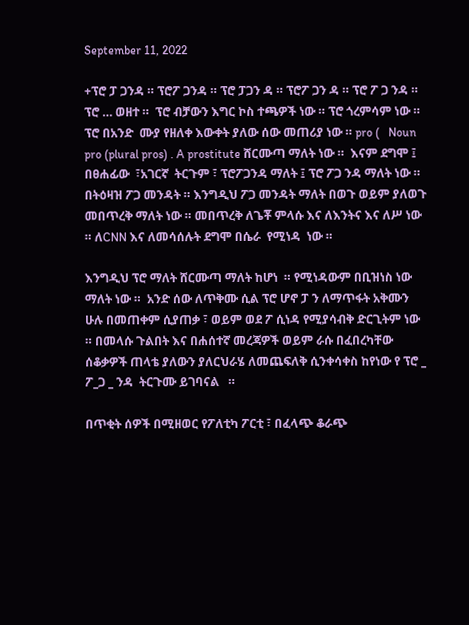September 11, 2022

+ፕሮ ፓ ጋንዳ ። ፕሮፖ ጋንዳ ። ፕሮ ፓጋን ዳ ። ፕሮፖ ጋን ዳ ። ፕሮ ፖ ጋ ንዳ ። ፕሮ … ወዘተ ።  ፕሮ ብቻውን እግር ኮስ ተጫዎች ነው ። ፕሮ ጎረምሳም ነው ። ፕሮ በአንድ  ሙያ የዘለቀ እውቀት ያለው ሰው መጠሪያ ነው ። pro (   Noun pro (plural pros) . A prostitute ሸርሙጣ ማለት ነው ።  እናም ደግሞ ፤   በፀሐፊው  ፣አገርኛ  ትርጉም ፣ ፕሮፖጋንዳ ማለት ፤ ፕሮ ፖጋ ንዳ ማለት ነው ። በትዕዛዝ ፖጋ መንዳት ። እንግዲህ ፖጋ መንዳት ማለት በወጉ ወይም ያለወጉ መበጥረቅ ማለት ነው ። መበጥረቅ ለጌቾ ምላሱ እና ለእንትና እና ለሥ ነው ። ለCNN እና ለመሳሰሉት ደግሞ በሴራ  የሚነዳ  ነው ።

እንግዲህ ፕሮ ማለት ሸርሙጣ ማለት ከሆነ  ። የሚነዳውም በቢዝነስ ነው ማለት ነው ።  አንድ ሰው ለጥቅሙ ሲል ፕሮ ሆኖ ፓ ን ለማጥፋት አቅሙን ሁሉ በመጠቀም ሲያጠቃ ፣ ወይም ወደ ፖ ሲነዳ የሚያሳብቅ ድርጊትም ነው ። በመላሱ ጉልበት እና በሐሰተኛ መረጃዎች ወይም ራሱ በፈበረካቸው ሰቆቃዎች ጠላቴ ያለውን ያለርህራሄ ለመጨፍለቅ ሲንቀሳቀስ ከየነው የ ፕሮ _ ፖ_ጋ _ ንዳ  ትርጉሙ ይገባናል   ።

በጥቂት ሰዎች በሚዘወር የፖለቲካ ፖርቲ ፣ በፈላጭ ቆራጭ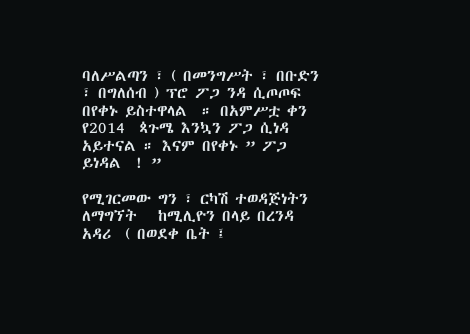ባለሥልጣን ፣ ( በመንግሥት ፣ በቡድን ፣ በግለሰብ ) ፕሮ ፖጋ ንዳ ሲጦጦፍ በየቀኑ ይስተዋላል  ። በአምሥቷ ቀን የ2014  ጳጉሜ እንኳን ፖጋ ሲነዳ አይተናል ። እናም በየቀኑ ” ፖጋ ይነዳል  ! ”

የሚገርመው ግን ፣ ርካሽ ተወዳጅነትን ለማግኘት   ከሚሊዮን በላይ በረንዳ አዳሪ  ( በወደቀ ቤት ፤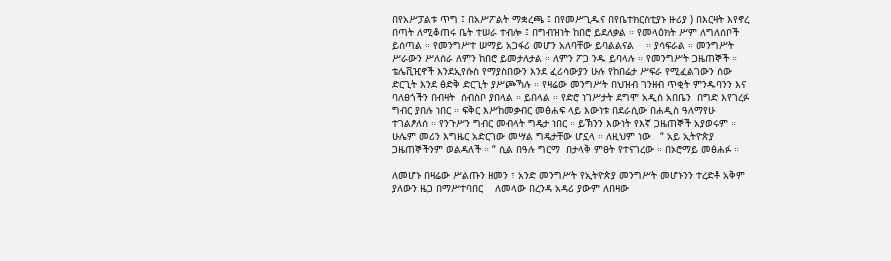በየአሥፓልቱ ጥግ ፤ በአሥፖልት ማቋረጫ ፤ በየመሥጊዱና በየቤተክርስቲያኑ ዙሪያ ) በእርዛት እየኖረ በጣት ለሚቆጠሩ ቤት ተሠራ ተብሎ ፤ በግብዝነት ከበሮ ይደለቃል ። የመላዕክት ሥም ለግለሰቦች ይሰጣል ። የመንግሥተ ሠማይ አጋፋሪ መሆን አለባቸው ይባልልናል    ። ያሳፍራል ። መንግሥት ሥራውን ሥለሰራ ለምን ከበሮ ይመታለታል ። ለምን ፖጋ ንዱ ይባላሉ ። የመንግሥት ጋዜጠኞች ። ቴሌቪዢኖች እንደኢየሱስ የማያስበውን እንደ ፈሪሳውያን ሁሉ የከበሬታ ሥፍራ የሚፈልገውን ሰው ድርጊት እንደ ፅድቅ ድርጊት ያሥጮኻሉ ። የዛሬው መንግሥት በህዝብ ገንዘብ ጥቂት ምንዱባንን እና ባለፀጎችን በብዛት  ሰብስቦ ያበላል ። ይበላል ። የድሮ ነገሥታት ደግሞ አዲስ አበቤን  በግድ እየገረፉ ግብር ያበሉ ነበር ። ፍቅር እሥከመቃብር መፅሐፍ ላይ እውነቱ በደራሲው በሐዲስ ዓለማየሁ ተገልፆለሰ ። የንጉሥን ግብር መብላት ግዴታ ነበር ። ይኽንን እውነት የእኛ ጋዜጠኞች አያወሩም ። ሁሌም መሪን እግዜር አድርገው መሣል ግዴታቸው ሆኗላ ። ለዚህም ነው   “ አይ ኢትዮጵያ ጋዜጠኞችንም ወልዳለች ። “ ሲል በዓሉ ግርማ  በታላቅ ምፀት የተናገረው ። በኦሮማይ መፅሐፉ ።

ለመሆኑ በዛሬው ሥልጡን ዘመን ፣ አንድ መንግሥት የኢትዮጵያ መንግሥት መሆኑንን ተረድቶ አቅም ያለውን ዜጋ በማሥተባበር    ለመላው በረንዳ አዳሪ ያውም ለበዛው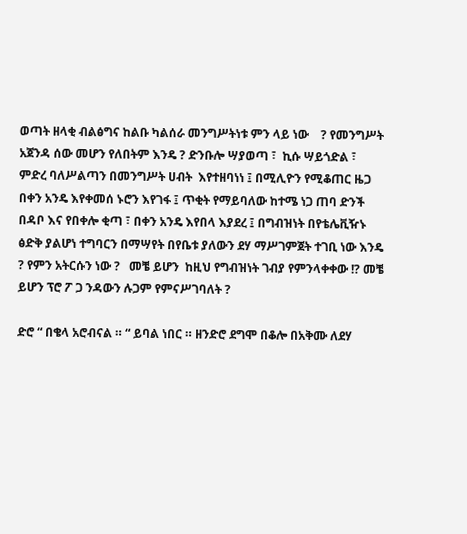ወጣት ዘላቂ ብልፅግና ከልቡ ካልሰራ መንግሥትነቱ ምን ላይ ነው    ? የመንግሥት አጀንዳ ሰው መሆን የለበትም እንዴ ? ድንቡሎ ሣያወጣ ፣  ኪሱ ሣይጎድል ፣  ምድረ ባለሥልጣን በመንግሥት ሀብት  እየተዘባነነ ፤ በሚሊዮን የሚቆጠር ዜጋ በቀን አንዴ እየቀመሰ ኑሮን እየገፋ ፤ ጥቂት የማይባለው ከተሜ ነጋ ጠባ ድንች በዳቦ እና የበቀሎ ቂጣ ፣ በቀን አንዴ እየበላ እያደረ ፤ በግብዝነት በየቴሌቪዥኑ ፅድቅ ያልሆነ ተግባርን በማሣየት በየቤቱ ያለውን ደሃ ማሥገምጀት ተገቢ ነው እንዴ ? የምን አትርሱን ነው ?   መቼ ይሆን  ከዚህ የግብዝነት ገብያ የምንላቀቀው !? መቼ ይሆን ፕሮ ፖ ጋ ንዳውን ሉጋም የምናሥገባለት ?

ድሮ “ በቄላ አሮብናል ። “ ይባል ነበር ። ዘንድሮ ደግሞ በቆሎ በአቅሙ ለደሃ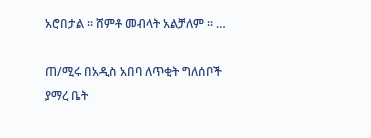አሮበታል ። ሸምቶ መብላት አልቻለም ። …

ጠ/ሚሩ በአዲስ አበባ ለጥቂት ግለሰቦች ያማረ ቤት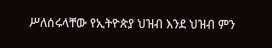ሥለሰሩላቸው የኢትዮጵያ ህዝብ እንደ ህዝብ ምን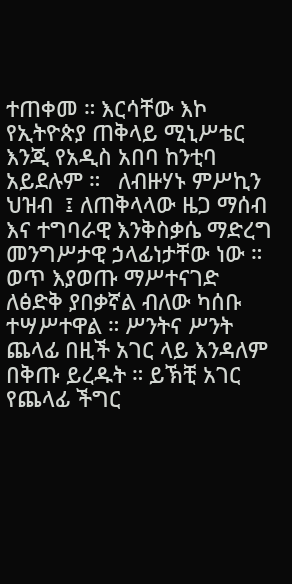ተጠቀመ ። እርሳቸው እኮ የኢትዮጵያ ጠቅላይ ሚኒሥቴር እንጂ የአዲስ አበባ ከንቲባ አይደሉም ።   ለብዙሃኑ ምሥኪን ህዝብ  ፤ ለጠቅላላው ዜጋ ማሰብ እና ተግባራዊ እንቅስቃሴ ማድረግ መንግሥታዊ ኃላፊነታቸው ነው ። ወጥ እያወጡ ማሥተናገድ ለፅድቅ ያበቃኛል ብለው ካሰቡ ተሣሥተዋል ። ሥንትና ሥንት ጨላፊ በዚች አገር ላይ እንዳለም በቅጡ ይረዱት ። ይኽቺ አገር የጨላፊ ችግር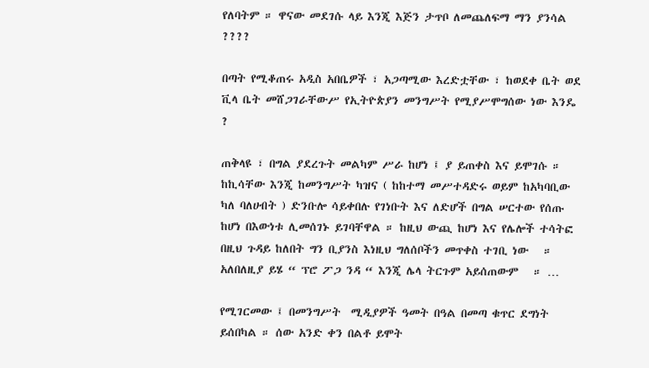የለባትም ። ዋናው መደገሱ ላይ እንጂ እጅን ታጥቦ ለመጨለፍማ ማን ያንሳል ????

በጣት የሚቆጠሩ አዲስ አበቤዎች ፣ አጋጣሚው እረድቷቸው ፣ ከወደቀ ቤት ወደ ቪላ ቤት መሸጋገራቸውሥ የኢትዮጵያን መንግሥት የሚያሥሞግሰው ነው እንዴ  ?

ጠቅላዩ ፣ በግል ያደረጉት መልካም ሥራ ከሆነ ፤ ያ ይጠቀስ እና ይሞገሱ ። ከኪሳቸው እንጂ ከመንግሥት ካዝና ( ከከተማ መሥተዳድሩ ወይም ከአካባቢው ካለ ባለሀብት ) ድንቡሎ ሳይቀበሉ የገነቡት እና ለድሆች በግል ሠርተው የሰጡ ከሆነ በእውነቱ ሊመሰገኑ ይገባቸዋል ። ከዚህ ውጪ ከሆነ እና የሌሎች ተሳትፎ በዚህ ጉዳይ ከለበት ግን ቢያንስ እነዚህ ግለሰቦችን መጥቀስ ተገቢ ነው   ። አለበለዚያ ይሄ “ ፕሮ ፖጋ ንዳ “ እንጂ ሌላ ትርጉም አይሰጠውም   ። …

የሚገርመው ፤ በመንግሥት  ሚዲያዎች ዓመት በዓል በመጣ ቁጥር ደግነት ይሰበካል ። ሰው አንድ ቀን በልቶ ይሞት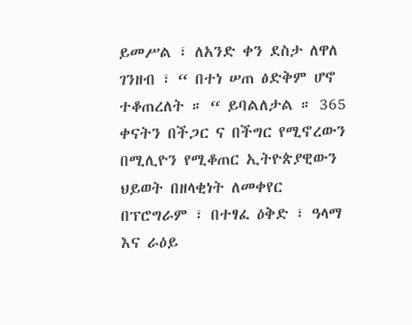ይመሥል ፣ ለአንድ ቀን ደስታ ለዋለ ገንዘብ ፣ “ በተነ ሠጠ ፅድቅም ሆኖ ተቆጠረለት ። “ ይባልለታል ። 365 ቀናትን በችጋር ና በችግር የሚኖረውን በሚሊዮን የሚቆጠር ኢትዮጵያዊውን ህይወት በዘላቂነት ለመቀየር በፕሮግራም ፣ በተፃፈ ዕቅድ ፣ ዓላማ እና ራዕይ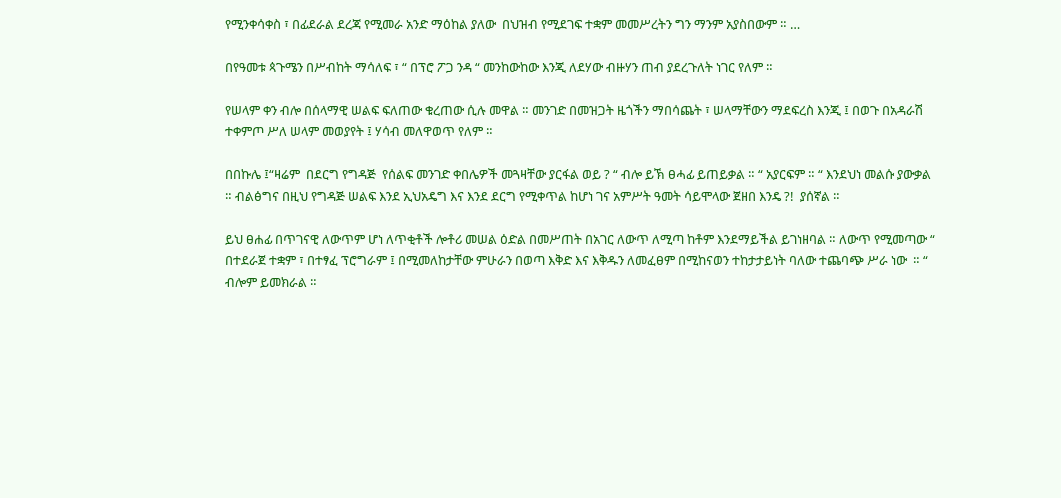የሚንቀሳቀስ ፣ በፊደራል ደረጃ የሚመራ አንድ ማዕከል ያለው  በህዝብ የሚደገፍ ተቋም መመሥረትን ግን ማንም አያስበውም ። …

በየዓመቱ ጳጉሜን በሥብከት ማሳለፍ ፣ “ በፕሮ ፖጋ ንዳ “ መንከውከው እንጂ ለደሃው ብዙሃን ጠብ ያደረጉለት ነገር የለም ።

የሠላም ቀን ብሎ በሰላማዊ ሠልፍ ፍለጠው ቁረጠው ሲሉ መዋል ። መንገድ በመዝጋት ዜጎችን ማበሳጨት ፣ ሠላማቸውን ማደፍረስ እንጂ ፤ በወጉ በአዳራሽ ተቀምጦ ሥለ ሠላም መወያየት ፤ ሃሳብ መለዋወጥ የለም ።

በበኩሌ ፤“ዛሬም  በደርግ የግዳጅ  የሰልፍ መንገድ ቀበሌዎች መጓዛቸው ያርፋል ወይ ? “ ብሎ ይኽ ፀሓፊ ይጠይቃል ። “ አያርፍም ። “ እንደህነ መልሱ ያውቃል   ። ብልፅግና በዚህ የግዳጅ ሠልፍ እንደ ኢህአዴግ እና እንደ ደርግ የሚቀጥል ከሆነ ገና አምሥት ዓመት ሳይሞላው ጀዘበ እንዴ ?!  ያሰኛል ።

ይህ ፀሐፊ በጥገናዊ ለውጥም ሆነ ለጥቂቶች ሎቶሪ መሠል ዕድል በመሥጠት በአገር ለውጥ ለሚጣ ከቶም እንደማይችል ይገነዘባል ። ለውጥ የሚመጣው “ በተደራጀ ተቋም ፣ በተፃፈ ፕሮግራም ፤ በሚመለከታቸው ምሁራን በወጣ እቅድ እና እቅዱን ለመፈፀም በሚከናወን ተከታታይነት ባለው ተጨባጭ ሥራ ነው  ። “ ብሎም ይመክራል ።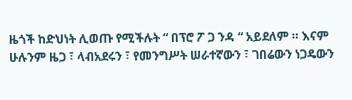ዜጎች ከድህነት ሊወጡ የሚችሉት “ በፕሮ ፖ ጋ ንዳ “ አይደለም ። እናም ሁሉንም ዜጋ ፣ ላብአደሩን ፣ የመንግሥት ሠራተኛውን ፣ ገበሬውን ነጋዴውን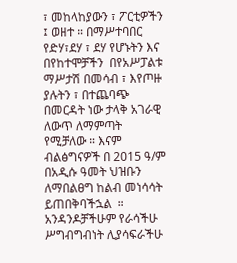፣ መከላከያውን ፣ ፖርቲዎችን ፤ ወዘተ ። በማሥተባበር የድሃ፣ደሃ ፣ ደሃ የሆኑትን እና በየከተሞቻችን  በየአሥፓልቱ  ማሥታሽ በመሳብ ፣ እየጦዙ ያሉትን ፣ በተጨባጭ በመርዳት ነው ታላቅ አገራዊ ለውጥ ለማምጣት የሚቻለው ። እናም ብልፅግናዎች በ 2015 ዓ/ም በአዲሱ ዓመት ህዝቡን ለማበልፀግ ከልብ መነሳሳት ይጠበቅባችኋል  ። አንዳንዶቻችሁም የራሳችሁ ሥግብግብነት ሊያሳፍራችሁ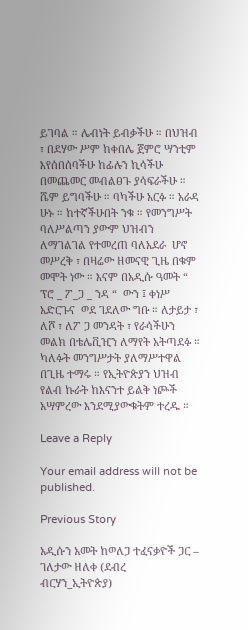ይገባል ። ሌብነት ይብቃችሁ ። በህዝብ ፣ በደሃው ሥም ከቀበሌ ጀምሮ ሣንቲም እየሰበሰባችሁ ከፊሉን ኪሳችሁ በመጨመር መብልፀጉ ያሳፍራችሁ ።  ሼም ይግባችሁ ። ባካችሁ አርፉ ። አራዳ ሁኑ ። ከተኛችሁበት ንቁ ። የመንግሥት ባለሥልጣን ያውም ህዝብን ለማገልገል የተመረጠ ባለአደራ  ሆኖ መሥረቅ ፣ በዛሬው ዘመናዊ ጊዜ በቁም መሞት ነው ። እናም በአዲሱ ዓመት “ ፕሮ _ ፖ_ጋ _ ንዳ “  ውን ፤ ቀነሥ  አድርጉና  ወደ ገደለው ግቡ ። ለታይታ ፣ ለሾ ፣ ለፖ ጋ መንዳት ፣ የራሳችሁን መልክ በቴሌቪዢን ለማየት አትጣደፉ ። ካለፉት መንግሥታት ያለማሥተዋል በጊዜ ተማሩ ። የኢትዮጵያን ህዝብ የልብ ኩራት ከእናንተ ይልቅ ነጮች አሣምረው እንደሚያውቁትም ተረዱ ።

Leave a Reply

Your email address will not be published.

Previous Story

አዲሱን አመት ከወለጋ ተፈናቃዮች ጋር – ገለታው ዘለቀ (ደብረ ብርሃን_ኢትዮጵያ)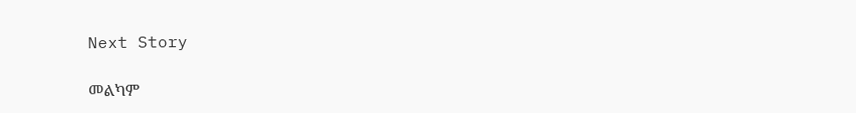Next Story

መልካም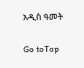አዲስ ዓመት

Go toTop